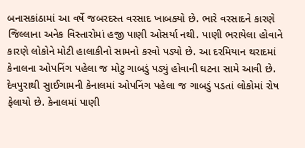બનાસકાંઠામાં આ વર્ષે જબરદસ્ત વરસાદ ખાબક્યો છે. ભારે વરસાદને કારણે જિલ્લાના અનેક વિસ્તારોમાં હજી પાણી ઓસર્યા નથી. પાણી ભરાયેલા હોવાને કારણે લોકોને મોટી હાલાકીનો સામનો કરવો પડ્યો છે. આ દરમિયાન થરાદમાં કેનાલના ઓપનિંગ પહેલા જ મોટુ ગાબડું પડ્યું હોવાની ઘટના સામે આવી છે. દેવપુરાથી સુાઈગામની કેનાલમાં ઓપનિંગ પહેલા જ ગાબડું પડતાં લોકોમાં રોષ ફેલાયો છે. કેનાલમાં પાણી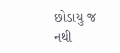છોડાયુ જ નથી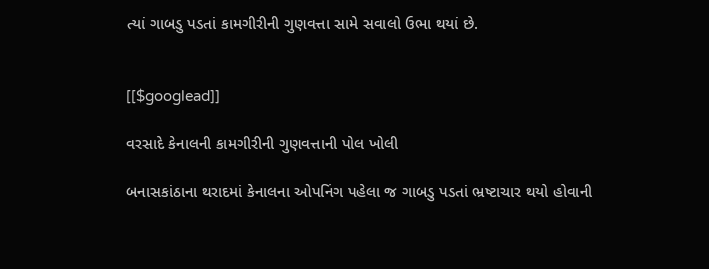ત્યાં ગાબડુ પડતાં કામગીરીની ગુણવત્તા સામે સવાલો ઉભા થયાં છે.


[[$googlead]]

વરસાદે કેનાલની કામગીરીની ગુણવત્તાની પોલ ખોલી

બનાસકાંઠાના થરાદમાં કેનાલના ઓપનિંગ પહેલા જ ગાબડુ પડતાં ભ્રષ્ટાચાર થયો હોવાની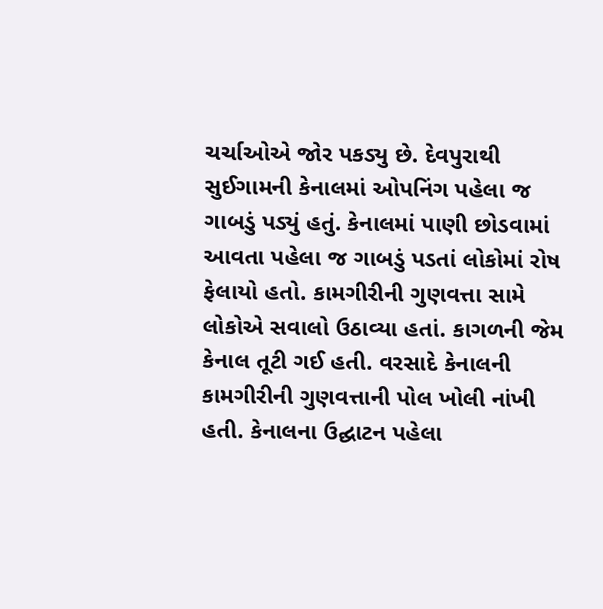ચર્ચાઓએ જોર પકડ્યુ છે. દેવપુરાથી સુઈગામની કેનાલમાં ઓપનિંગ પહેલા જ ગાબડું પડ્યું હતું. કેનાલમાં પાણી છોડવામાં આવતા પહેલા જ ગાબડું પડતાં લોકોમાં રોષ ફેલાયો હતો. કામગીરીની ગુણવત્તા સામે લોકોએ સવાલો ઉઠાવ્યા હતાં. કાગળની જેમ કેનાલ તૂટી ગઈ હતી. વરસાદે કેનાલની કામગીરીની ગુણવત્તાની પોલ ખોલી નાંખી હતી. કેનાલના ઉદ્ઘાટન પહેલા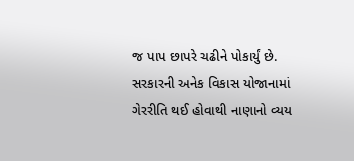જ પાપ છાપરે ચઢીને પોકાર્યું છે. સરકારની અનેક વિકાસ યોજાનામાં ગેરરીતિ થઈ હોવાથી નાણાનો વ્યય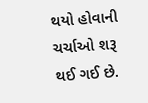થયો હોવાની ચર્ચાઓ શરૂ થઈ ગઈ છે.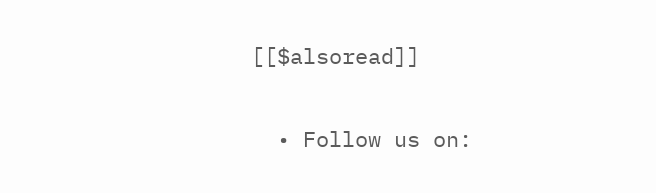[[$alsoread]]

  • Follow us on: